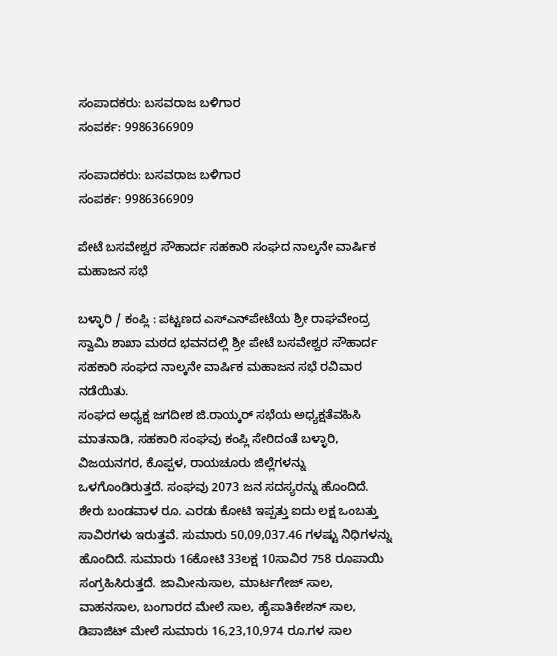ಸಂಪಾದಕರು: ಬಸವರಾಜ ಬಳಿಗಾರ
ಸಂಪರ್ಕ: 9986366909

ಸಂಪಾದಕರು: ಬಸವರಾಜ ಬಳಿಗಾರ
ಸಂಪರ್ಕ: 9986366909

ಪೇಟೆ ಬಸವೇಶ್ವರ ಸೌಹಾರ್ದ ಸಹಕಾರಿ ಸಂಘದ ನಾಲ್ಕನೇ ವಾರ್ಷಿಕ ಮಹಾಜನ ಸಭೆ

ಬಳ್ಳಾರಿ / ಕಂಪ್ಲಿ : ಪಟ್ಟಣದ ಎಸ್‌ಎನ್‌ಪೇಟೆಯ ಶ್ರೀ ರಾಘವೇಂದ್ರ ಸ್ವಾಮಿ ಶಾಖಾ ಮಠದ ಭವನದಲ್ಲಿ ಶ್ರೀ ಪೇಟೆ ಬಸವೇಶ್ವರ ಸೌಹಾರ್ದ ಸಹಕಾರಿ ಸಂಘದ ನಾಲ್ಕನೇ ವಾರ್ಷಿಕ ಮಹಾಜನ ಸಭೆ ರವಿವಾರ ನಡೆಯಿತು.
ಸಂಘದ ಅಧ್ಯಕ್ಷ ಜಗದೀಶ ಜಿ.ರಾಯ್ಕರ್ ಸಭೆಯ ಅಧ್ಯಕ್ಷತೆವಹಿಸಿ ಮಾತನಾಡಿ, ಸಹಕಾರಿ ಸಂಘವು ಕಂಪ್ಲಿ ಸೇರಿದಂತೆ ಬಳ್ಳಾರಿ, ವಿಜಯನಗರ, ಕೊಪ್ಪಳ, ರಾಯಚೂರು ಜಿಲ್ಲೆಗಳನ್ನು ಒಳಗೊಂಡಿರುತ್ತದೆ. ಸಂಘವು 2073 ಜನ ಸದಸ್ಯರನ್ನು ಹೊಂದಿದೆ. ಶೇರು ಬಂಡವಾಳ ರೂ. ಎರಡು ಕೋಟಿ ಇಪ್ಪತ್ತು ಐದು ಲಕ್ಷ ಒಂಬತ್ತು ಸಾವಿರಗಳು ಇರುತ್ತವೆ. ಸುಮಾರು 50,09,037.46 ಗಳಷ್ಟು ನಿಧಿಗಳನ್ನು ಹೊಂದಿದೆ. ಸುಮಾರು 16ಕೋಟಿ 33ಲಕ್ಷ 10ಸಾವಿರ 758 ರೂಪಾಯಿ ಸಂಗ್ರಹಿಸಿರುತ್ತದೆ. ಜಾಮೀನುಸಾಲ, ಮಾರ್ಟಗೇಜ್ ಸಾಲ, ವಾಹನಸಾಲ, ಬಂಗಾರದ ಮೇಲೆ ಸಾಲ, ಹೈಪಾತಿಕೇಶನ್ ಸಾಲ, ಡಿಪಾಜಿಟ್ ಮೇಲೆ ಸುಮಾರು 16,23,10,974 ರೂ.ಗಳ ಸಾಲ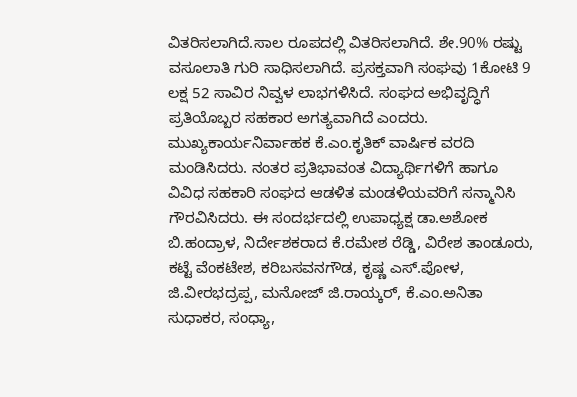ವಿತರಿಸಲಾಗಿದೆ.ಸಾಲ ರೂಪದಲ್ಲಿ ವಿತರಿಸಲಾಗಿದೆ. ಶೇ.90% ರಷ್ಟು ವಸೂಲಾತಿ ಗುರಿ ಸಾಧಿಸಲಾಗಿದೆ. ಪ್ರಸಕ್ತವಾಗಿ ಸಂಘವು 1ಕೋಟಿ 9 ಲಕ್ಷ 52 ಸಾವಿರ ನಿವ್ವಳ ಲಾಭಗಳಿಸಿದೆ. ಸಂಘದ ಅಭಿವೃದ್ಧಿಗೆ ಪ್ರತಿಯೊಬ್ಬರ ಸಹಕಾರ ಅಗತ್ಯವಾಗಿದೆ ಎಂದರು. ಮುಖ್ಯಕಾರ್ಯನಿರ್ವಾಹಕ ಕೆ.ಎಂ.ಕೃತಿಕ್ ವಾರ್ಷಿಕ ವರದಿ ಮಂಡಿಸಿದರು. ನಂತರ ಪ್ರತಿಭಾವಂತ ವಿದ್ಯಾರ್ಥಿಗಳಿಗೆ ಹಾಗೂ ವಿವಿಧ ಸಹಕಾರಿ ಸಂಘದ ಆಡಳಿತ ಮಂಡಳಿಯವರಿಗೆ ಸನ್ಮಾನಿಸಿ ಗೌರವಿಸಿದರು. ಈ ಸಂದರ್ಭದಲ್ಲಿ ಉಪಾಧ್ಯಕ್ಷ ಡಾ.ಅಶೋಕ ಬಿ.ಹಂದ್ರಾಳ, ನಿರ್ದೇಶಕರಾದ ಕೆ.ರಮೇಶ ರೆಡ್ಡಿ, ವಿರೇಶ ತಾಂಡೂರು, ಕಟ್ಟೆ ವೆಂಕಟೇಶ, ಕರಿಬಸವನಗೌಡ, ಕೃಷ್ಣ ಎಸ್.ಪೋಳ, ಜಿ.ವೀರಭದ್ರಪ್ಪ, ಮನೋಜ್ ಜಿ.ರಾಯ್ಕರ್, ಕೆ.ಎಂ.ಅನಿತಾ ಸುಧಾಕರ, ಸಂಧ್ಯಾ,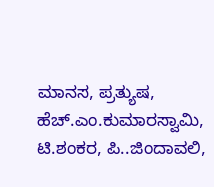ಮಾನಸ, ಪ್ರತ್ಯುಷ, ಹೆಚ್.ಎಂ.ಕುಮಾರಸ್ವಾಮಿ, ಟಿ.ಶಂಕರ, ಪಿ..ಜಿಂದಾವಲಿ,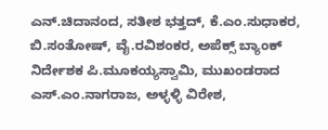ಎನ್.ಚಿದಾನಂದ, ಸತೀಶ ಭತ್ತದ್, ಕೆ.ಎಂ.ಸುಧಾಕರ, ಬಿ.ಸಂತೋಷ್, ವೈ.ರವಿಶಂಕರ, ಅಪೆಕ್ಸ್ ಬ್ಯಾಂಕ್ ನಿರ್ದೇಶಕ ಪಿ.ಮೂಕಯ್ಯಸ್ವಾಮಿ, ಮುಖಂಡರಾದ ಎಸ್.ಎಂ.ನಾಗರಾಜ, ಅಳ್ಳಳ್ಳಿ ವಿರೇಶ,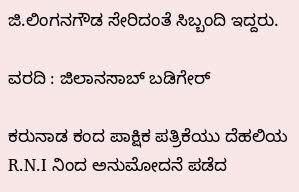ಜಿ.ಲಿಂಗನಗೌಡ ಸೇರಿದಂತೆ ಸಿಬ್ಬಂದಿ ಇದ್ದರು.

ವರದಿ : ಜಿಲಾನಸಾಬ್ ಬಡಿಗೇರ್

ಕರುನಾಡ ಕಂದ ಪಾಕ್ಷಿಕ ಪತ್ರಿಕೆಯು ದೆಹಲಿಯ R.N.I ನಿಂದ ಅನುಮೋದನೆ ಪಡೆದ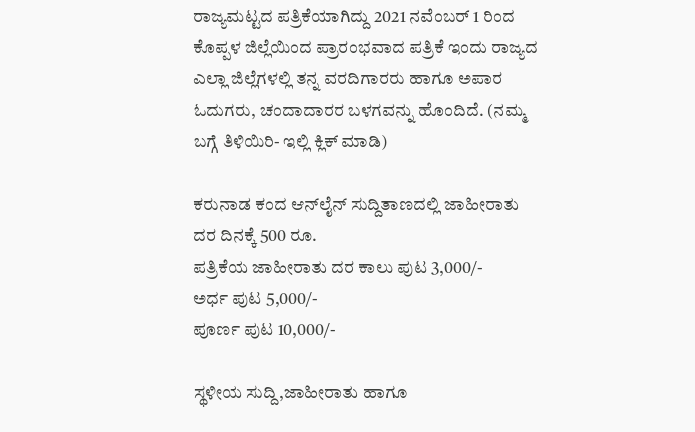ರಾಜ್ಯಮಟ್ಟದ ಪತ್ರಿಕೆಯಾಗಿದ್ದು 2021 ನವೆಂಬರ್ 1 ರಿಂದ ಕೊಪ್ಪಳ ಜಿಲ್ಲೆಯಿಂದ ಪ್ರಾರಂಭವಾದ ಪತ್ರಿಕೆ ಇಂದು ರಾಜ್ಯದ ಎಲ್ಲಾ ಜಿಲ್ಲೆಗಳಲ್ಲಿ ತನ್ನ ವರದಿಗಾರರು ಹಾಗೂ ಅಪಾರ ಓದುಗರು, ಚಂದಾದಾರರ ಬಳಗವನ್ನು ಹೊಂದಿದೆ. (ನಮ್ಮ ಬಗ್ಗೆ ತಿಳಿಯಿರಿ- ಇಲ್ಲಿ ಕ್ಲಿಕ್‌ ಮಾಡಿ)

ಕರುನಾಡ ಕಂದ ಆನ್‌ಲೈನ್‌ ಸುದ್ದಿತಾಣದಲ್ಲಿ ಜಾಹೀರಾತು ದರ ದಿನಕ್ಕೆ 500 ರೂ.
ಪತ್ರಿಕೆಯ ಜಾಹೀರಾತು ದರ ಕಾಲು ಪುಟ 3,000/-
ಅರ್ಧ ಪುಟ 5,000/-
ಪೂರ್ಣ ಪುಟ 10,000/-

ಸ್ಥಳೀಯ ಸುದ್ದಿ,ಜಾಹೀರಾತು ಹಾಗೂ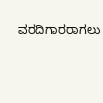ವರದಿಗಾರರಾಗಲು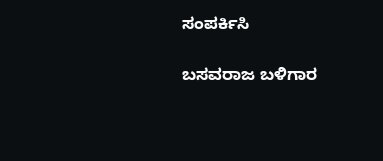ಸಂಪರ್ಕಿಸಿ

ಬಸವರಾಜ ಬಳಿಗಾರ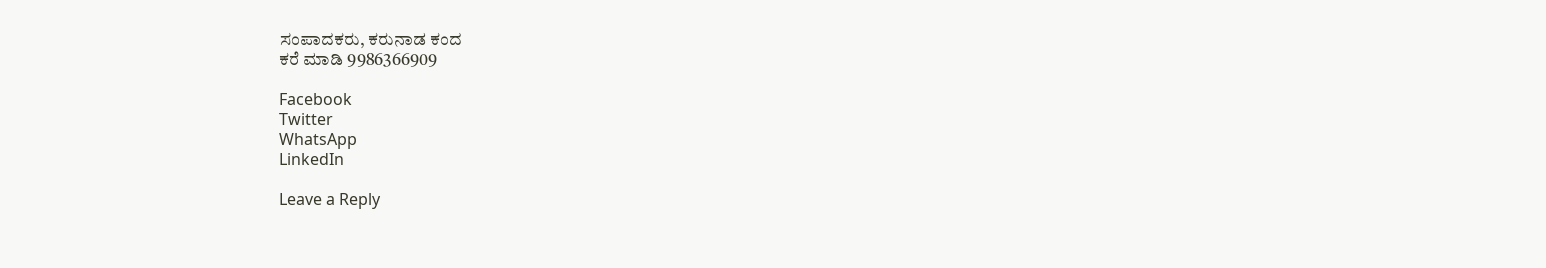ಸಂಪಾದಕರು, ಕರುನಾಡ ಕಂದ
ಕರೆ ಮಾಡಿ 9986366909

Facebook
Twitter
WhatsApp
LinkedIn

Leave a Reply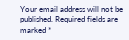Your email address will not be published. Required fields are marked *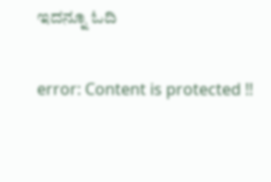ಇದನ್ನೂ ಓದಿ

error: Content is protected !!